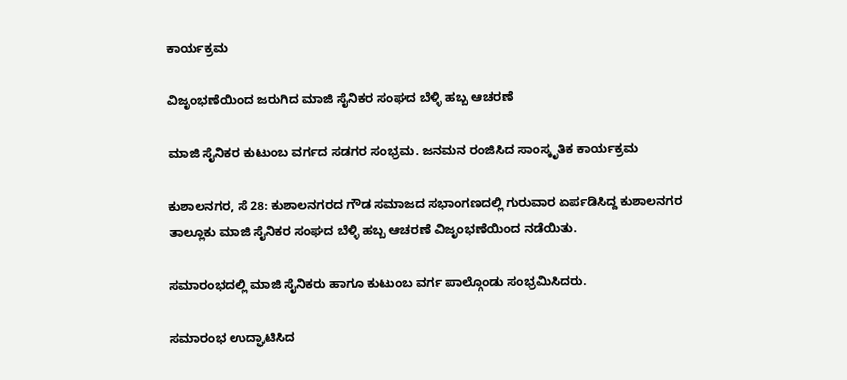ಕಾರ್ಯಕ್ರಮ

ವಿಜೃಂಭಣೆಯಿಂದ ಜರುಗಿದ ಮಾಜಿ ಸೈನಿಕರ ಸಂಘದ ಬೆಳ್ಳಿ ಹಬ್ಬ ಆಚರಣೆ

ಮಾಜಿ ಸೈನಿಕರ ಕುಟುಂಬ ವರ್ಗದ ಸಡಗರ ಸಂಭ್ರಮ. ಜನಮನ ರಂಜಿಸಿದ ಸಾಂಸ್ಕೃತಿಕ ಕಾರ್ಯಕ್ರಮ

ಕುಶಾಲನಗರ, ಸೆ 28: ಕುಶಾಲನಗರದ ಗೌಡ ಸಮಾಜದ ಸಭಾಂಗಣದಲ್ಲಿ ಗುರುವಾರ ಏರ್ಪಡಿಸಿದ್ದ ಕುಶಾಲನಗರ ತಾಲ್ಲೂಕು ಮಾಜಿ ಸೈನಿಕರ ಸಂಘದ ಬೆಳ್ಳಿ ಹಬ್ಬ ಆಚರಣೆ ವಿಜೃಂಭಣೆಯಿಂದ ನಡೆಯಿತು.

ಸಮಾರಂಭದಲ್ಲಿ ಮಾಜಿ ಸೈನಿಕರು ಹಾಗೂ ಕುಟುಂಬ ವರ್ಗ ಪಾಲ್ಗೊಂಡು ಸಂಭ್ರಮಿಸಿದರು.

ಸಮಾರಂಭ ಉದ್ಘಾಟಿಸಿದ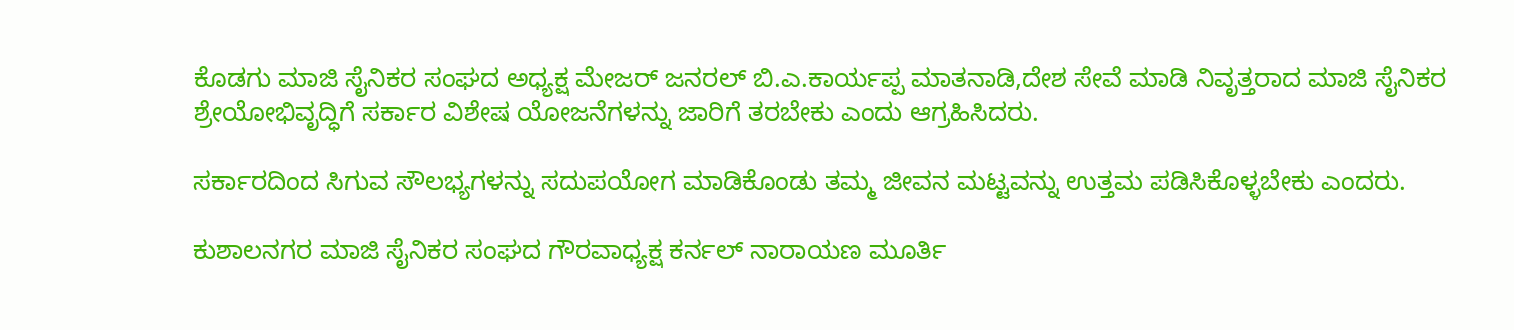ಕೊಡಗು ಮಾಜಿ ಸೈನಿಕರ ಸಂಘದ ಅಧ್ಯಕ್ಷ ಮೇಜರ್ ಜನರಲ್ ಬಿ.ಎ.ಕಾರ್ಯಪ್ಪ‌ ಮಾತನಾಡಿ,ದೇಶ ಸೇವೆ ಮಾಡಿ ನಿವೃತ್ತರಾದ ಮಾಜಿ ಸೈನಿಕರ ಶ್ರೇಯೋಭಿವೃದ್ಧಿಗೆ ಸರ್ಕಾರ ವಿಶೇಷ ಯೋಜನೆಗಳನ್ನು ಜಾರಿಗೆ ತರಬೇಕು ಎಂದು ಆಗ್ರಹಿಸಿದರು.

ಸರ್ಕಾರದಿಂದ ಸಿಗುವ ಸೌಲಭ್ಯಗಳನ್ನು ಸದುಪಯೋಗ ಮಾಡಿಕೊಂಡು ತಮ್ಮ ಜೀವನ ಮಟ್ಟವನ್ನು ಉತ್ತಮ ಪಡಿಸಿಕೊಳ್ಳಬೇಕು ಎಂದರು.

ಕುಶಾಲನಗರ ಮಾಜಿ ಸೈನಿಕರ ಸಂಘದ ಗೌರವಾಧ್ಯಕ್ಷ ಕರ್ನಲ್ ನಾರಾಯಣ ಮೂರ್ತಿ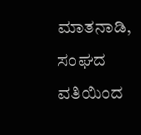ಮಾತನಾಡಿ, ಸಂಘದ ವತಿಯಿಂದ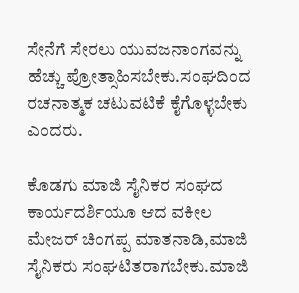ಸೇನೆಗೆ ಸೇರಲು ಯುವಜನಾಂಗವನ್ನು ಹೆಚ್ಚು ಪ್ರೋತ್ಸಾಹಿಸಬೇಕು.ಸಂಘದಿಂದ ರಚನಾತ್ಮಕ ಚಟುವಟಿಕೆ ಕೈಗೊಳ್ಳಬೇಕು ಎಂದರು.

ಕೊಡಗು ಮಾಜಿ ಸೈನಿಕರ ಸಂಘದ ಕಾರ್ಯದರ್ಶಿಯೂ ಆದ ವಕೀಲ ಮೇಜರ್ ಚಿಂಗಪ್ಪ ಮಾತನಾಡಿ,ಮಾಜಿ ಸೈನಿಕರು ಸಂಘಟಿತರಾಗಬೇಕು.ಮಾಜಿ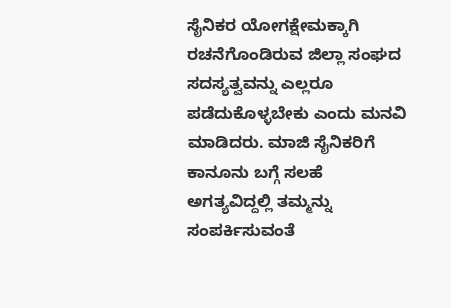ಸೈನಿಕರ ಯೋಗಕ್ಷೇಮಕ್ಕಾಗಿ ರಚನೆಗೊಂಡಿರುವ‌ ಜಿಲ್ಲಾ ಸಂಘದ ಸದಸ್ಯತ್ವವನ್ನು ಎಲ್ಲರೂ ಪಡೆದುಕೊಳ್ಳಬೇಕು ಎಂದು ಮನವಿ‌ ಮಾಡಿದರು. ಮಾಜಿ ಸೈನಿಕರಿಗೆ ಕಾನೂನು ಬಗ್ಗೆ ಸಲಹೆ ಅಗತ್ಯವಿದ್ದಲ್ಲಿ ತಮ್ಮನ್ನು ಸಂಪರ್ಕಿಸುವಂತೆ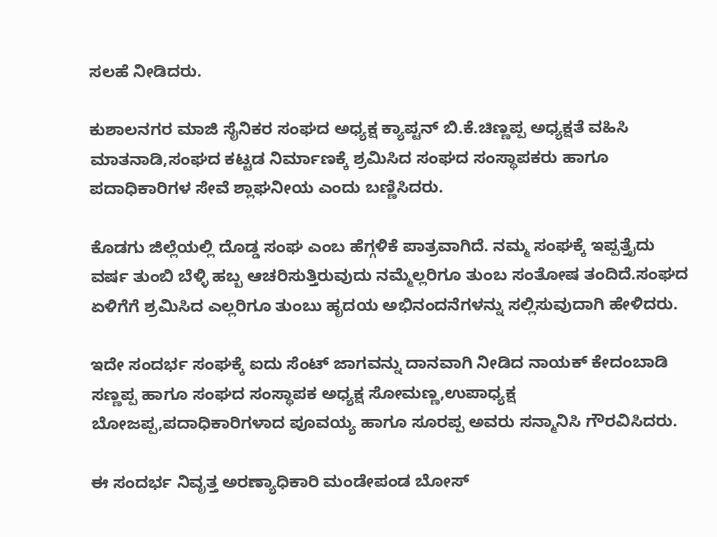ಸಲಹೆ ನೀಡಿದರು.

ಕುಶಾಲನಗರ ಮಾಜಿ ಸೈನಿಕರ ಸಂಘದ ಅಧ್ಯಕ್ಷ ಕ್ಯಾಪ್ಟನ್ ಬಿ.ಕೆ.ಚಿಣ್ಣಪ್ಪ ಅಧ್ಯಕ್ಷತೆ ವಹಿಸಿ ಮಾತನಾಡಿ,ಸಂಘದ ಕಟ್ಟಡ ನಿರ್ಮಾಣಕ್ಕೆ ಶ್ರಮಿಸಿದ ಸಂಘದ ಸಂಸ್ಥಾಪಕರು ಹಾಗೂ ಪದಾಧಿಕಾರಿಗಳ ಸೇವೆ ಶ್ಲಾಘನೀಯ ಎಂದು ಬಣ್ಣಿಸಿದರು.

ಕೊಡಗು ಜಿಲ್ಲೆಯಲ್ಲಿ ದೊಡ್ಡ ಸಂಘ ಎಂಬ ಹೆಗ್ಗಳಿಕೆ ಪಾತ್ರವಾಗಿದೆ. ನಮ್ಮ ಸಂಘಕ್ಕೆ ಇಪ್ಪತ್ತೈದು ವರ್ಷ ತುಂಬಿ ಬೆಳ್ಳಿ ಹಬ್ಬ ಆಚರಿಸುತ್ತಿರುವುದು ನಮ್ಮೆಲ್ಲರಿಗೂ ತುಂಬ ಸಂತೋಷ ತಂದಿದೆ.ಸಂಘದ ಏಳಿಗೆಗೆ ಶ್ರಮಿಸಿದ ಎಲ್ಲರಿಗೂ ತುಂಬು ಹೃದಯ ಅಭಿನಂದನೆಗಳನ್ನು ಸಲ್ಲಿಸುವುದಾಗಿ ಹೇಳಿದರು.

ಇದೇ ಸಂದರ್ಭ ಸಂಘಕ್ಕೆ ಐದು ಸೆಂಟ್ ಜಾಗವನ್ನು ದಾನವಾಗಿ ನೀಡಿದ ನಾಯಕ್ ಕೇದಂಬಾಡಿ ಸಣ್ಣಪ್ಪ ಹಾಗೂ ಸಂಘದ ಸಂಸ್ಥಾಪಕ ಅಧ್ಯಕ್ಷ ಸೋಮಣ್ಣ,ಉಪಾಧ್ಯಕ್ಷ ಬೋಜಪ್ಪ,ಪದಾಧಿಕಾರಿಗಳಾದ ಪೂವಯ್ಯ ಹಾಗೂ ಸೂರಪ್ಪ ಅವರು ಸನ್ಮಾನಿಸಿ ಗೌರವಿಸಿದರು.

ಈ ಸಂದರ್ಭ ನಿವೃತ್ತ ಅರಣ್ಯಾಧಿಕಾರಿ ಮಂಡೇಪಂಡ ಬೋಸ್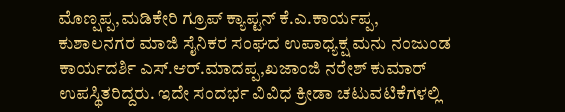ಮೊಣ್ಷಪ್ಪ,ಮಡಿಕೇರಿ ಗ್ರೂಪ್ ಕ್ಯಾಪ್ಟನ್ ಕೆ.ಎ.ಕಾರ್ಯಪ್ಪ, ಕುಶಾಲನಗರ ‌ಮಾಜಿ ಸೈನಿಕರ ಸಂಘದ ಉಪಾಧ್ಯಕ್ಷ ಮನು ನಂಜುಂಡ ಕಾರ್ಯದರ್ಶಿ ಎಸ್.ಆರ್.ಮಾದಪ್ಪ,ಖಜಾಂಜಿ ನರೇಶ್ ಕುಮಾರ್ ಉಪಸ್ಥಿತರಿದ್ದರು. ಇದೇ ಸಂದರ್ಭ ವಿವಿಧ ಕ್ರೀಡಾ ಚಟುವಟಿಕೆಗಳಲ್ಲಿ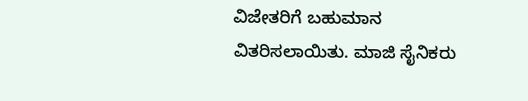ವಿಜೇತರಿಗೆ ಬಹುಮಾನ ವಿತರಿಸಲಾಯಿತು. ಮಾಜಿ ಸೈನಿಕರು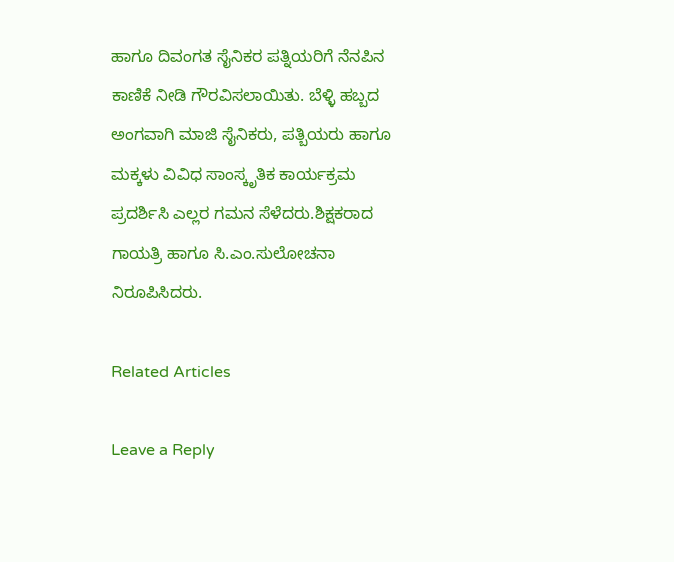ಹಾಗೂ ದಿವಂಗತ ಸೈನಿಕರ ಪತ್ನಿಯರಿಗೆ ನೆನಪಿನ ಕಾಣಿಕೆ ನೀಡಿ ಗೌರವಿಸಲಾಯಿತು. ಬೆಳ್ಳಿ ಹಬ್ಬದ‌‌ ಅಂಗವಾಗಿ ಮಾಜಿ ಸೈನಿಕರು, ಪತ್ಬಿಯರು ಹಾಗೂ ಮಕ್ಕಳು ವಿವಿಧ ಸಾಂಸ್ಕೃತಿಕ ಕಾರ್ಯಕ್ರಮ ಪ್ರದರ್ಶಿಸಿ ಎಲ್ಲರ ಗಮನ ಸೆಳೆದರು.ಶಿಕ್ಷಕರಾದ ಗಾಯತ್ರಿ ಹಾಗೂ ಸಿ.ಎಂ.ಸುಲೋಚನಾ ನಿರೂಪಿಸಿದರು.

Related Articles

Leave a Reply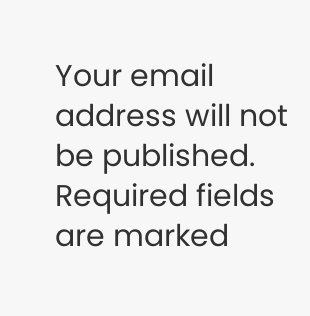Your email address will not be published. Required fields are marked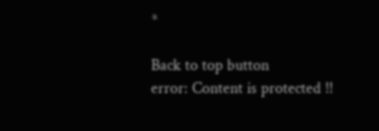*

Back to top button
error: Content is protected !!